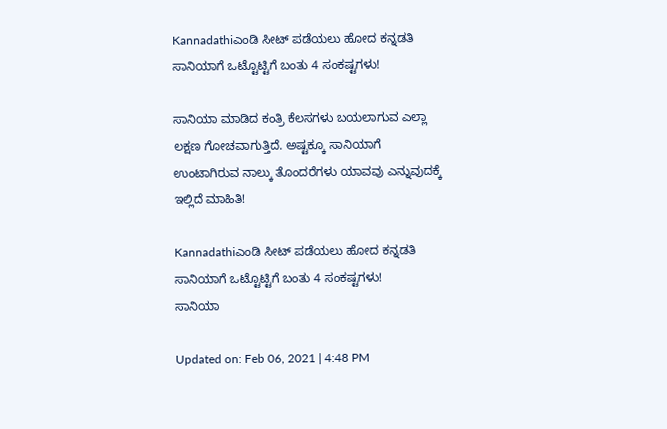Kannadathiಎಂಡಿ ಸೀಟ್ ಪಡೆಯಲು ಹೋದ ಕನ್ನಡತಿ ಸಾನಿಯಾಗೆ ಒಟ್ಟೊಟ್ಟಿಗೆ ಬಂತು 4 ಸಂಕಷ್ಟಗಳು!

ಸಾನಿಯಾ ಮಾಡಿದ ಕಂತ್ರಿ ಕೆಲಸಗಳು ಬಯಲಾಗುವ ಎಲ್ಲಾ ಲಕ್ಷಣ ಗೋಚವಾಗುತ್ತಿದೆ. ಅಷ್ಟಕ್ಕೂ ಸಾನಿಯಾಗೆ ಉಂಟಾಗಿರುವ ನಾಲ್ಕು ತೊಂದರೆಗಳು ಯಾವವು ಎನ್ನುವುದಕ್ಕೆ ಇಲ್ಲಿದೆ ಮಾಹಿತಿ!

Kannadathiಎಂಡಿ ಸೀಟ್ ಪಡೆಯಲು ಹೋದ ಕನ್ನಡತಿ ಸಾನಿಯಾಗೆ ಒಟ್ಟೊಟ್ಟಿಗೆ ಬಂತು 4 ಸಂಕಷ್ಟಗಳು!
ಸಾನಿಯಾ

Updated on: Feb 06, 2021 | 4:48 PM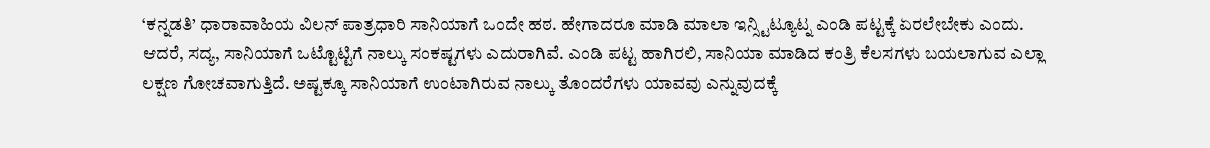‘ಕನ್ನಡತಿ’ ಧಾರಾವಾಹಿಯ ವಿಲನ್ ಪಾತ್ರಧಾರಿ ಸಾನಿಯಾಗೆ ಒಂದೇ ಹಠ. ಹೇಗಾದರೂ ಮಾಡಿ ಮಾಲಾ ಇನ್ಸ್ಟಿಟ್ಯೂಟ್ನ ಎಂಡಿ ಪಟ್ಟಕ್ಕೆ ಏರಲೇಬೇಕು ಎಂದು. ಆದರೆ, ಸದ್ಯ, ಸಾನಿಯಾಗೆ ಒಟ್ಟೊಟ್ಟಿಗೆ ನಾಲ್ಕು ಸಂಕಷ್ಟಗಳು ಎದುರಾಗಿವೆ. ಎಂಡಿ ಪಟ್ಟ ಹಾಗಿರಲಿ, ಸಾನಿಯಾ ಮಾಡಿದ ಕಂತ್ರಿ ಕೆಲಸಗಳು ಬಯಲಾಗುವ ಎಲ್ಲಾ ಲಕ್ಷಣ ಗೋಚವಾಗುತ್ತಿದೆ. ಅಷ್ಟಕ್ಕೂ ಸಾನಿಯಾಗೆ ಉಂಟಾಗಿರುವ ನಾಲ್ಕು ತೊಂದರೆಗಳು ಯಾವವು ಎನ್ನುವುದಕ್ಕೆ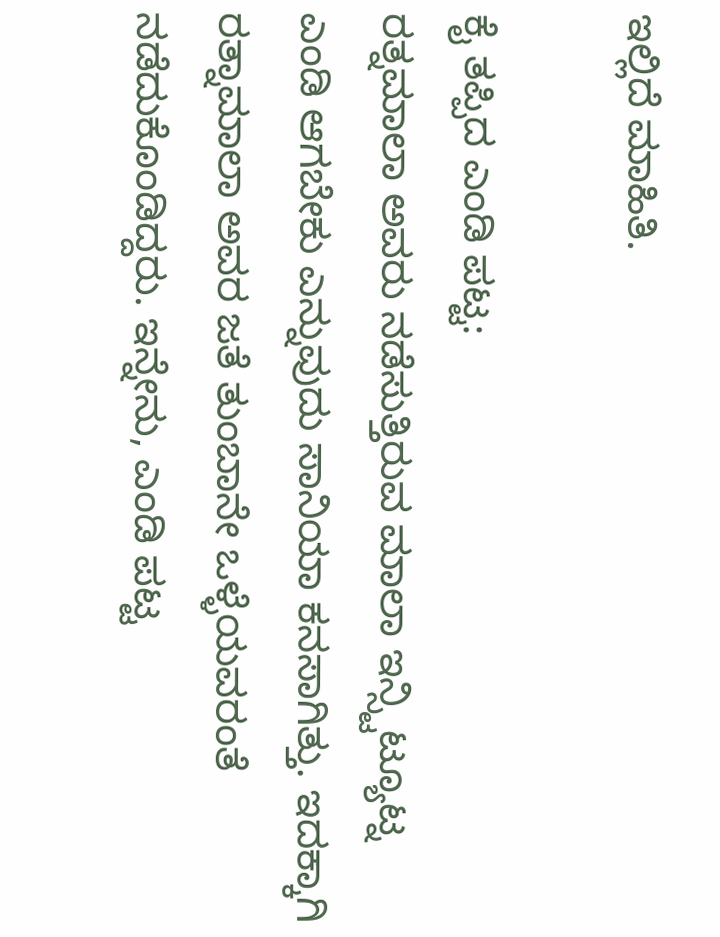ಇಲ್ಲಿದೆ ಮಾಹಿತಿ.

ಕೈ ತಪ್ಪಿದ ಎಂಡಿ ಪಟ್ಟ:
ರತ್ನಮಾಲಾ ಅವರು ನಡೆಸುತ್ತಿರುವ ಮಾಲಾ ಇನ್ಸ್ಟಿಟ್ಯೂಟ್ನ ಎಂಡಿ ಆಗಬೇಕು ಎನ್ನುವುದು ಸಾನಿಯಾ ಕನಸಾಗಿತ್ತು. ಇದಕ್ಕಾಗಿ ರತ್ನಾಮಾಲಾ ಅವರ ಜತೆ ತುಂಬಾನೇ ಒಳ್ಳೆಯವರಂತೆ ನಡೆದುಕೊಂಡಿದ್ದರು. ಇನ್ನೇನು, ಎಂಡಿ ಪಟ್ಟ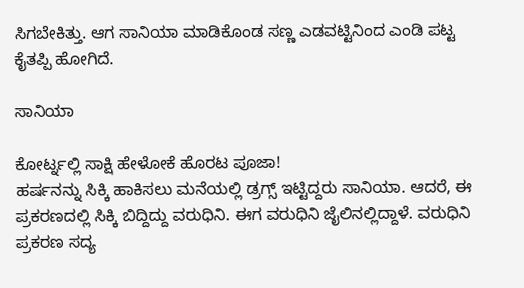ಸಿಗಬೇಕಿತ್ತು. ಆಗ ಸಾನಿಯಾ ಮಾಡಿಕೊಂಡ ಸಣ್ಣ ಎಡವಟ್ಟಿನಿಂದ ಎಂಡಿ ಪಟ್ಟ ಕೈತಪ್ಪಿ ಹೋಗಿದೆ.

ಸಾನಿಯಾ

ಕೋರ್ಟ್ನಲ್ಲಿ ಸಾಕ್ಷಿ ಹೇಳೋಕೆ ಹೊರಟ ಪೂಜಾ!
ಹರ್ಷನನ್ನು ಸಿಕ್ಕಿ ಹಾಕಿಸಲು ಮನೆಯಲ್ಲಿ ಡ್ರಗ್ಸ್ ಇಟ್ಟಿದ್ದರು ಸಾನಿಯಾ. ಆದರೆ, ಈ ಪ್ರಕರಣದಲ್ಲಿ ಸಿಕ್ಕಿ ಬಿದ್ದಿದ್ದು ವರುಧಿನಿ. ಈಗ ವರುಧಿನಿ ಜೈಲಿನಲ್ಲಿದ್ದಾಳೆ. ವರುಧಿನಿ ಪ್ರಕರಣ ಸದ್ಯ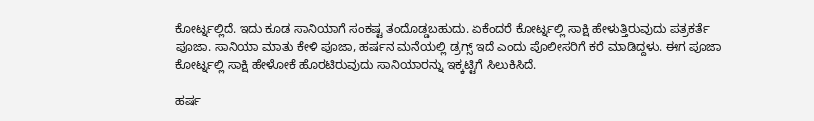ಕೋರ್ಟ್ನಲ್ಲಿದೆ. ಇದು ಕೂಡ ಸಾನಿಯಾಗೆ ಸಂಕಷ್ಟ ತಂದೊಡ್ಡಬಹುದು. ಏಕೆಂದರೆ ಕೋರ್ಟ್ನಲ್ಲಿ ಸಾಕ್ಷಿ ಹೇಳುತ್ತಿರುವುದು ಪತ್ರಕರ್ತೆ ಪೂಜಾ. ಸಾನಿಯಾ ಮಾತು ಕೇಳಿ ಪೂಜಾ, ಹರ್ಷನ ಮನೆಯಲ್ಲಿ ಡ್ರಗ್ಸ್ ಇದೆ ಎಂದು ಪೊಲೀಸರಿಗೆ ಕರೆ ಮಾಡಿದ್ದಳು. ಈಗ ಪೂಜಾ ಕೋರ್ಟ್ನಲ್ಲಿ ಸಾಕ್ಷಿ ಹೇಳೋಕೆ ಹೊರಟಿರುವುದು ಸಾನಿಯಾರನ್ನು ಇಕ್ಕಟ್ಟಿಗೆ ಸಿಲುಕಿಸಿದೆ.

ಹರ್ಷ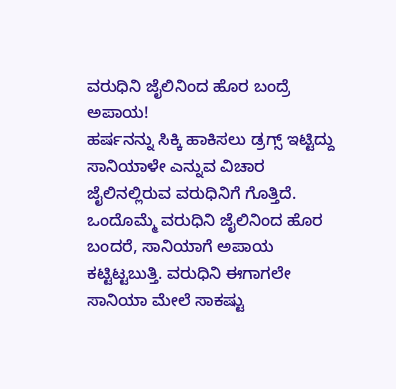ವರುಧಿನಿ ಜೈಲಿನಿಂದ ಹೊರ ಬಂದ್ರೆ ಅಪಾಯ!
ಹರ್ಷನನ್ನು ಸಿಕ್ಕಿ ಹಾಕಿಸಲು ಡ್ರಗ್ಸ್ ಇಟ್ಟಿದ್ದು ಸಾನಿಯಾಳೇ ಎನ್ನುವ ವಿಚಾರ ಜೈಲಿನಲ್ಲಿರುವ ವರುಧಿನಿಗೆ ಗೊತ್ತಿದೆ. ಒಂದೊಮ್ಮೆ ವರುಧಿನಿ ಜೈಲಿನಿಂದ ಹೊರ ಬಂದರೆ, ಸಾನಿಯಾಗೆ ಅಪಾಯ ಕಟ್ಟಿಟ್ಟಬುತ್ತಿ. ವರುಧಿನಿ ಈಗಾಗಲೇ ಸಾನಿಯಾ ಮೇಲೆ ಸಾಕಷ್ಟು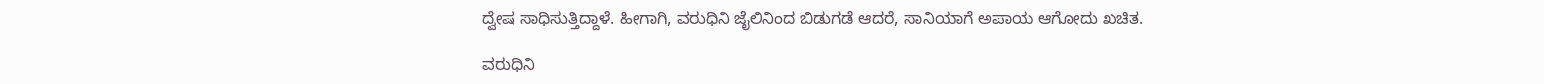ದ್ವೇಷ ಸಾಧಿಸುತ್ತಿದ್ದಾಳೆ. ಹೀಗಾಗಿ, ವರುಧಿನಿ ಜೈಲಿನಿಂದ ಬಿಡುಗಡೆ ಆದರೆ, ಸಾನಿಯಾಗೆ ಅಪಾಯ ಆಗೋದು ಖಚಿತ.

ವರುಧಿನಿ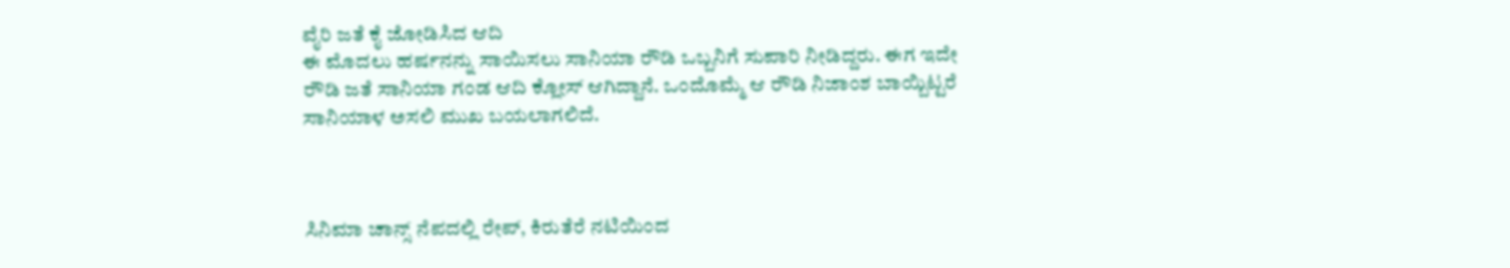ವೈರಿ ಜತೆ ಕೈ ಜೋಡಿಸಿದ ಆದಿ
ಈ ಮೊದಲು ಹರ್ಷನನ್ನು ಸಾಯಿಸಲು ಸಾನಿಯಾ ರೌಡಿ ಒಬ್ಬನಿಗೆ ಸುಪಾರಿ ನೀಡಿದ್ದರು. ಈಗ ಇದೇ ರೌಡಿ ಜತೆ ಸಾನಿಯಾ ಗಂಡ ಆದಿ ಕ್ಲೋಸ್ ಆಗಿದ್ದಾನೆ. ಒಂದೊಮ್ಮೆ ಆ ರೌಡಿ ನಿಜಾಂಶ ಬಾಯ್ಬಿಟ್ಟರೆ ಸಾನಿಯಾಳ ಅಸಲಿ ಮುಖ ಬಯಲಾಗಲಿದೆ.



ಸಿನಿಮಾ ಚಾನ್ಸ್ ನೆಪದಲ್ಲಿ ರೇಪ್, ಕಿರುತೆರೆ ನಟಿಯಿಂದ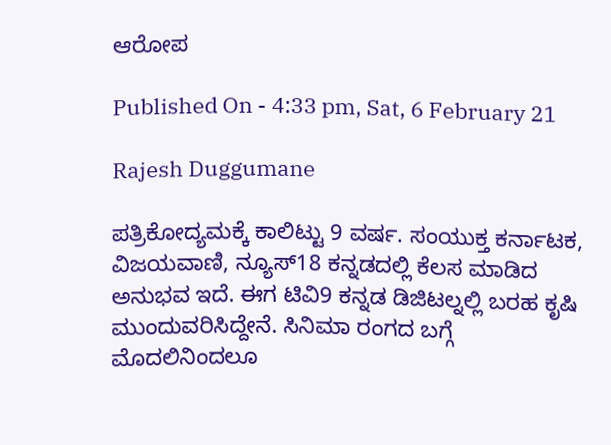ಆರೋಪ

Published On - 4:33 pm, Sat, 6 February 21

Rajesh Duggumane

ಪತ್ರಿಕೋದ್ಯಮಕ್ಕೆ ಕಾಲಿಟ್ಟು 9 ವರ್ಷ. ಸಂಯುಕ್ತ ಕರ್ನಾಟಕ, ವಿಜಯವಾಣಿ, ನ್ಯೂಸ್18 ಕನ್ನಡದಲ್ಲಿ ಕೆಲಸ ಮಾಡಿದ ಅನುಭವ ಇದೆ. ಈಗ ಟಿವಿ9 ಕನ್ನಡ ಡಿಜಿಟಲ್ನಲ್ಲಿ ಬರಹ ಕೃಷಿ ಮುಂದುವರಿಸಿದ್ದೇನೆ. ಸಿನಿಮಾ ರಂಗದ ಬಗ್ಗೆ ಮೊದಲಿನಿಂದಲೂ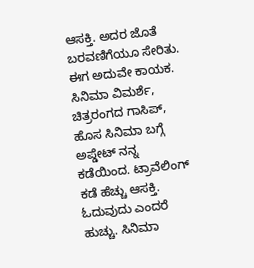ಆಸಕ್ತಿ. ಅದರ ಜೊತೆ ಬರವಣಿಗೆಯೂ ಸೇರಿತು. ಈಗ ಅದುವೇ ಕಾಯಕ. ಸಿನಿಮಾ ವಿಮರ್ಶೆ, ಚಿತ್ರರಂಗದ ಗಾಸಿಪ್, ಹೊಸ ಸಿನಿಮಾ ಬಗ್ಗೆ ಅಪ್ಡೇಟ್ ನನ್ನ ಕಡೆಯಿಂದ. ಟ್ರಾವೆಲಿಂಗ್ ಕಡೆ ಹೆಚ್ಚು ಆಸಕ್ತಿ. ಓದುವುದು ಎಂದರೆ ಹುಚ್ಚು. ಸಿನಿಮಾ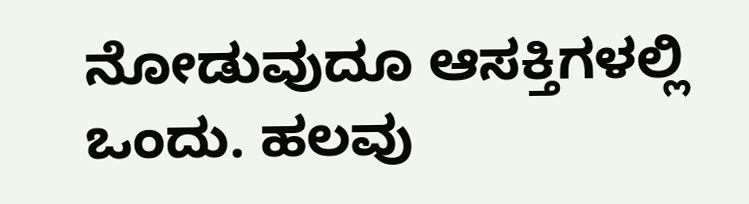ನೋಡುವುದೂ ಆಸಕ್ತಿಗಳಲ್ಲಿ ಒಂದು. ಹಲವು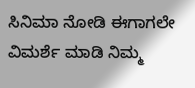ಸಿನಿಮಾ ನೋಡಿ ಈಗಾಗಲೇ ವಿಮರ್ಶೆ ಮಾಡಿ ನಿಮ್ಮ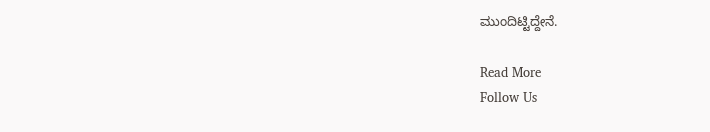ಮುಂದಿಟ್ಟಿದ್ದೇನೆ.

Read More
Follow Us